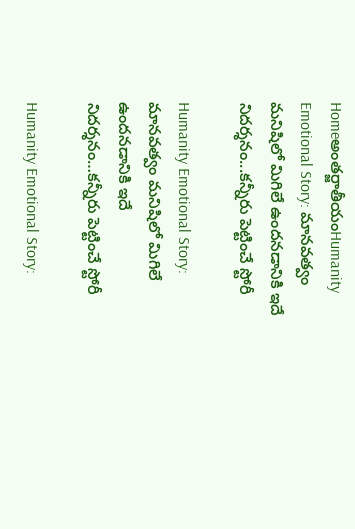Homeఅంతర్జాతీయంHumanity Emotional Story: మానవత్వం మనిషిలో మిగిలే ఉందనడానికి ఇదే నిదర్శనం...కన్నీరు పెట్టించే స్టోరీ

Humanity Emotional Story: మానవత్వం మనిషిలో మిగిలే ఉందనడానికి ఇదే నిదర్శనం…కన్నీరు పెట్టించే స్టోరీ

Humanity Emotional Story: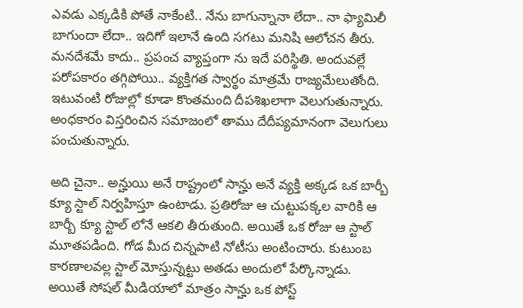ఎవడు ఎక్కడికి పోతే నాకేంటి.. నేను బాగున్నానా లేదా.. నా ఫ్యామిలీ బాగుందా లేదా.. ఇదిగో ఇలానే ఉంది సగటు మనిషి ఆలోచన తీరు. మనదేశమే కాదు.. ప్రపంచ వ్యాప్తంగా ను ఇదే పరిస్థితి. అందువల్లే పరోపకారం తగ్గిపోయి.. వ్యక్తిగత స్వార్థం మాత్రమే రాజ్యమేలుతోంది. ఇటువంటి రోజుల్లో కూడా కొంతమంది దీపశిఖలాగా వెలుగుతున్నారు. అంధకారం విస్తరించిన సమాజంలో తాము దేదీప్యమానంగా వెలుగులు పంచుతున్నారు.

అది చైనా.. అన్హుయి అనే రాష్ట్రంలో సాన్హు అనే వ్యక్తి అక్కడ ఒక బార్బీ క్యూ స్టాల్ నిర్వహిస్తూ ఉంటాడు. ప్రతిరోజు ఆ చుట్టుపక్కల వారికి ఆ బార్బీ క్యూ స్టాల్ లోనే ఆకలి తీరుతుంది. అయితే ఒక రోజు ఆ స్టాల్ మూతపడింది. గోడ మీద చిన్నపాటి నోటీసు అంటించారు. కుటుంబ కారణాలవల్ల స్టాల్ మోస్తున్నట్టు అతడు అందులో పేర్కొన్నాడు. అయితే సోషల్ మీడియాలో మాత్రం సాన్హు ఒక పోస్ట్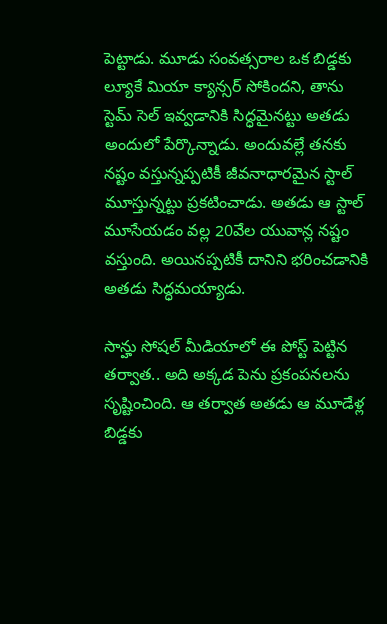పెట్టాడు. మూడు సంవత్సరాల ఒక బిడ్డకు ల్యూకే మియా క్యాన్సర్ సోకిందని, తాను స్టెమ్ సెల్ ఇవ్వడానికి సిద్ధమైనట్టు అతడు అందులో పేర్కొన్నాడు. అందువల్లే తనకు నష్టం వస్తున్నప్పటికీ జీవనాధారమైన స్టాల్ మూస్తున్నట్టు ప్రకటించాడు. అతడు ఆ స్టాల్ మూసేయడం వల్ల 20వేల యువాన్ల నష్టం వస్తుంది. అయినప్పటికీ దానిని భరించడానికి అతడు సిద్ధమయ్యాడు.

సాన్హు సోషల్ మీడియాలో ఈ పోస్ట్ పెట్టిన తర్వాత.. అది అక్కడ పెను ప్రకంపనలను సృష్టించింది. ఆ తర్వాత అతడు ఆ మూడేళ్ల బిడ్డకు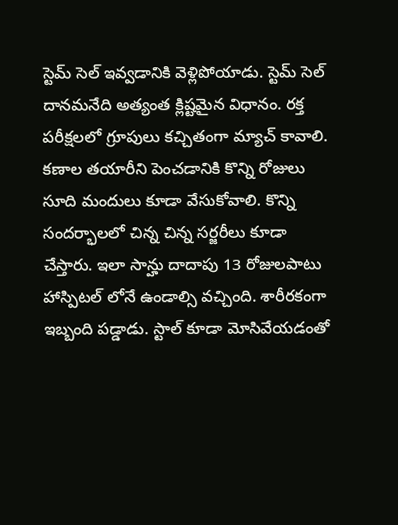స్టెమ్ సెల్ ఇవ్వడానికి వెళ్లిపోయాడు. స్టెమ్ సెల్ దానమనేది అత్యంత క్లిష్టమైన విధానం. రక్త పరీక్షలలో గ్రూపులు కచ్చితంగా మ్యాచ్ కావాలి. కణాల తయారీని పెంచడానికి కొన్ని రోజులు సూది మందులు కూడా వేసుకోవాలి. కొన్ని సందర్భాలలో చిన్న చిన్న సర్జరీలు కూడా చేస్తారు. ఇలా సాన్హు దాదాపు 13 రోజులపాటు హాస్పిటల్ లోనే ఉండాల్సి వచ్చింది. శారీరకంగా ఇబ్బంది పడ్డాడు. స్టాల్ కూడా మోసివేయడంతో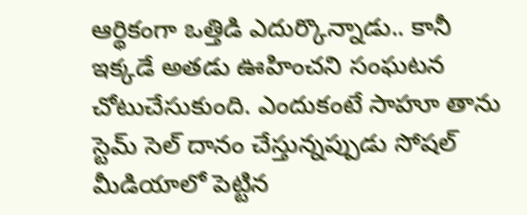ఆర్థికంగా ఒత్తిడి ఎదుర్కొన్నాడు.. కానీ ఇక్కడే అతడు ఊహించని సంఘటన చోటుచేసుకుంది. ఎందుకంటే సాహూ తాను స్టెమ్ సెల్ దానం చేస్తున్నప్పుడు సోషల్ మీడియాలో పెట్టిన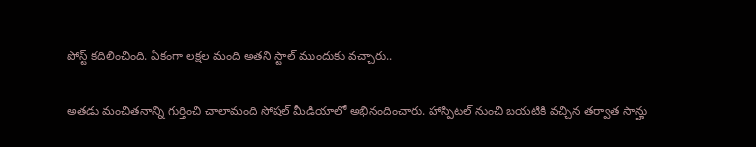పోస్ట్ కదిలించింది. ఏకంగా లక్షల మంది అతని స్టాల్ ముందుకు వచ్చారు..

అతడు మంచితనాన్ని గుర్తించి చాలామంది సోషల్ మీడియాలో అభినందించారు. హాస్పిటల్ నుంచి బయటికి వచ్చిన తర్వాత సాన్హు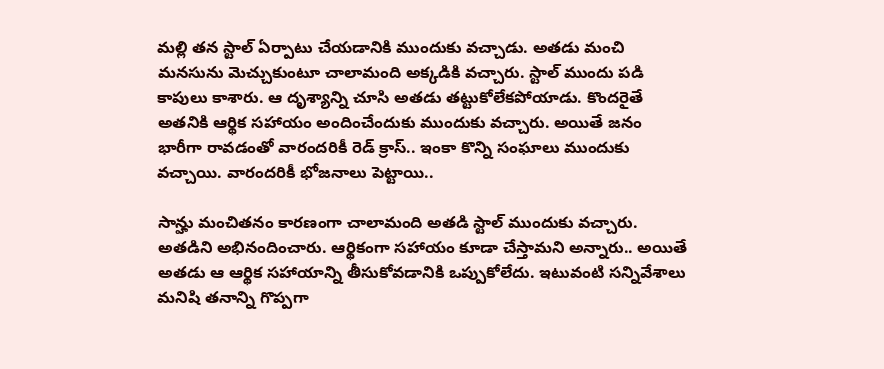మల్లి తన స్టాల్ ఏర్పాటు చేయడానికి ముందుకు వచ్చాడు. అతడు మంచి మనసును మెచ్చుకుంటూ చాలామంది అక్కడికి వచ్చారు. స్టాల్ ముందు పడి కాపులు కాశారు. ఆ దృశ్యాన్ని చూసి అతడు తట్టుకోలేకపోయాడు. కొందరైతే అతనికి ఆర్థిక సహాయం అందించేందుకు ముందుకు వచ్చారు. అయితే జనం భారీగా రావడంతో వారందరికీ రెడ్ క్రాస్.. ఇంకా కొన్ని సంఘాలు ముందుకు వచ్చాయి. వారందరికీ భోజనాలు పెట్టాయి..

సాన్హు మంచితనం కారణంగా చాలామంది అతడి స్టాల్ ముందుకు వచ్చారు. అతడిని అభినందించారు. ఆర్థికంగా సహాయం కూడా చేస్తామని అన్నారు.. అయితే అతడు ఆ ఆర్థిక సహాయాన్ని తీసుకోవడానికి ఒప్పుకోలేదు. ఇటువంటి సన్నివేశాలు మనిషి తనాన్ని గొప్పగా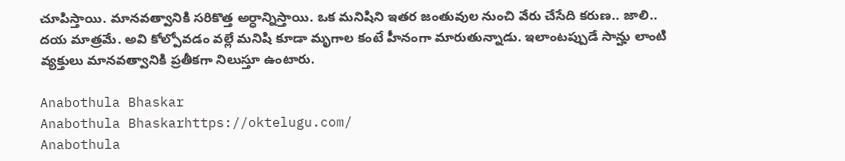చూపిస్తాయి. మానవత్వానికి సరికొత్త అర్ధాన్నిస్తాయి. ఒక మనిషిని ఇతర జంతువుల నుంచి వేరు చేసేది కరుణ.. జాలి.. దయ మాత్రమే. అవి కోల్పోవడం వల్లే మనిషి కూడా మృగాల కంటే హీనంగా మారుతున్నాడు. ఇలాంటప్పుడే సాన్హు లాంటి వ్యక్తులు మానవత్వానికి ప్రతీకగా నిలుస్తూ ఉంటారు.

Anabothula Bhaskar
Anabothula Bhaskarhttps://oktelugu.com/
Anabothula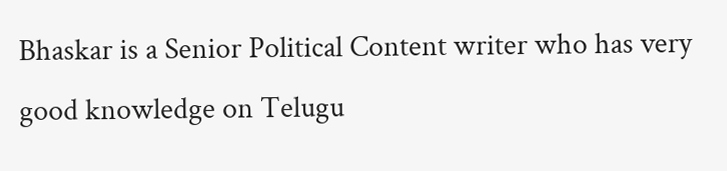Bhaskar is a Senior Political Content writer who has very good knowledge on Telugu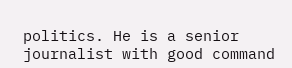politics. He is a senior journalist with good command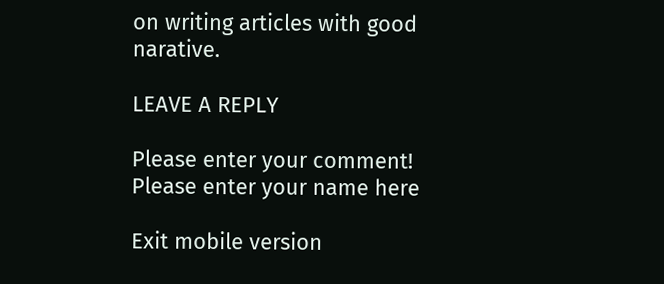on writing articles with good narative.

LEAVE A REPLY

Please enter your comment!
Please enter your name here

Exit mobile version